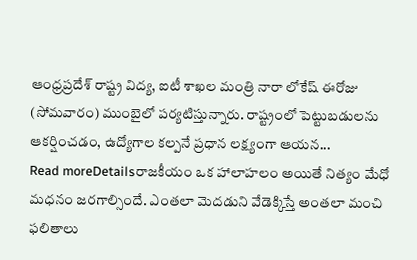ఆంధ్రప్రదేశ్ రాష్ట్ర విద్య, ఐటీ శాఖల మంత్రి నారా లోకేష్ ఈరోజు (సోమవారం) ముంబైలో పర్యటిస్తున్నారు. రాష్ట్రంలో పెట్టుబడులను ఆకర్షించడం, ఉద్యోగాల కల్పనే ప్రధాన లక్ష్యంగా ఆయన...
Read moreDetailsరాజకీయం ఒక హాలాహలం అయితే నిత్యం మేధో మధనం జరగాల్సిందే. ఎంతలా మెదడుని వేడెక్కిస్తే అంతలా మంచి ఫలితాలు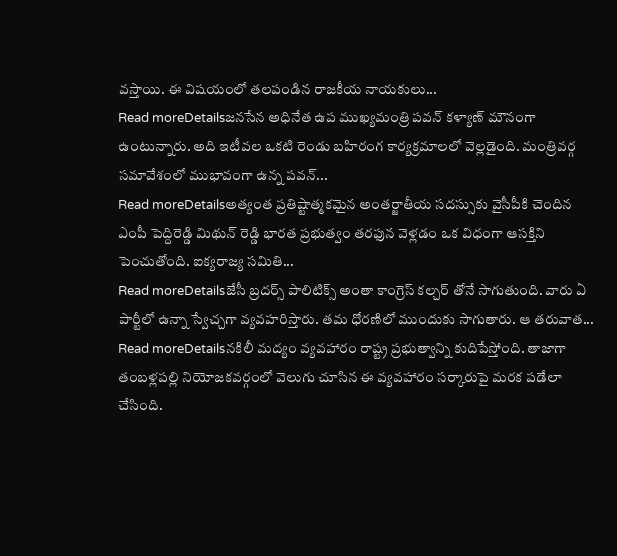వస్తాయి. ఈ విషయంలో తలపండిన రాజకీయ నాయకులు...
Read moreDetailsజనసేన అధినేత ఉప ముఖ్యమంత్రి పవన్ కళ్యాణ్ మౌనంగా ఉంటున్నారు. అది ఇటీవల ఒకటి రెండు బహిరంగ కార్యక్రమాలలో వెల్లడైంది. మంత్రివర్గ సమావేశంలో ముభావంగా ఉన్న పవన్...
Read moreDetailsఅత్యంత ప్రతిష్టాత్మకమైన అంతర్జాతీయ సదస్సుకు వైసీపీకి చెందిన ఎంపీ పెద్దిరెడ్డి మిథున్ రెడ్డి భారత ప్రభుత్వం తరఫున వెళ్లడం ఒక విధంగా ఆసక్తిని పెంచుతోంది. ఐక్యరాజ్య సమితి...
Read moreDetailsజేసీ బ్రదర్స్ పాలిటిక్స్ అంతా కాంగ్రెస్ కల్చర్ తోనే సాగుతుంది. వారు ఏ పార్టీలో ఉన్నా స్వేచ్చగా వ్యవహరిస్తారు. తమ ధోరణిలో ముందుకు సాగుతారు. ఆ తరువాత...
Read moreDetailsనకిలీ మద్యం వ్యవహారం రాష్ట్ర ప్రభుత్వాన్ని కుదిపేస్తోంది. తాజాగా తంబళ్లపల్లి నియోజకవర్గంలో వెలుగు చూసిన ఈ వ్యవహారం సర్కారుపై మరక పడేలా చేసింది.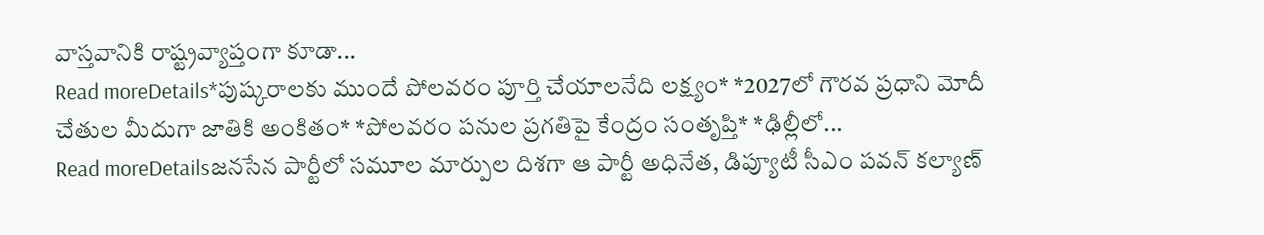వాస్తవానికి రాష్ట్రవ్యాప్తంగా కూడా...
Read moreDetails*పుష్కరాలకు ముందే పోలవరం పూర్తి చేయాలనేది లక్ష్యం* *2027లో గౌరవ ప్రధాని మోదీ చేతుల మీదుగా జాతికి అంకితం* *పోలవరం పనుల ప్రగతిపై కేంద్రం సంతృప్తి* *ఢిల్లీలో...
Read moreDetailsజనసేన పార్టీలో సమూల మార్పుల దిశగా ఆ పార్టీ అధినేత, డిప్యూటీ సీఎం పవన్ కల్యాణ్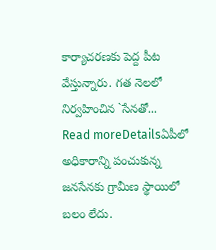కార్యాచరణకు పెద్ద పీట వేస్తున్నారు. గత నెలలో నిర్వహించిన `సేనతో...
Read moreDetailsఏపీలో అధికారాన్ని పంచుకున్న జనసేనకు గ్రామీణ స్థాయిలో బలం లేదు.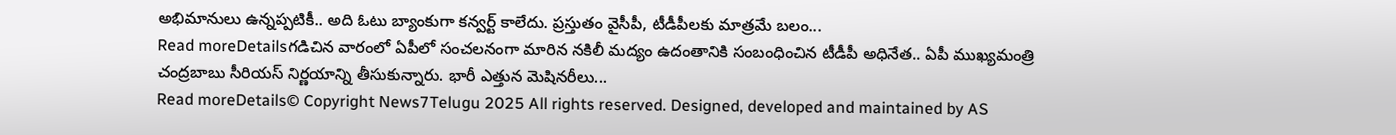అభిమానులు ఉన్నప్పటికీ.. అది ఓటు బ్యాంకుగా కన్వర్ట్ కాలేదు. ప్రస్తుతం వైసీపీ, టీడీపీలకు మాత్రమే బలం...
Read moreDetailsగడిచిన వారంలో ఏపీలో సంచలనంగా మారిన నకిలీ మద్యం ఉదంతానికి సంబంధించిన టీడీపీ అధినేత.. ఏపీ ముఖ్యమంత్రి చంద్రబాబు సీరియస్ నిర్ణయాన్ని తీసుకున్నారు. భారీ ఎత్తున మెషినరీలు...
Read moreDetails© Copyright News7Telugu 2025 All rights reserved. Designed, developed and maintained by AS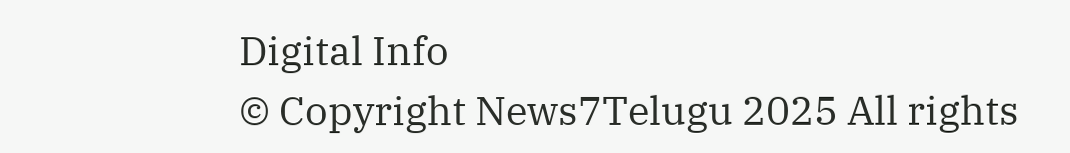Digital Info
© Copyright News7Telugu 2025 All rights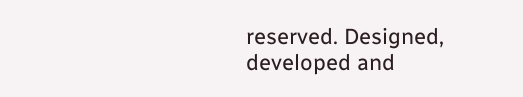reserved. Designed, developed and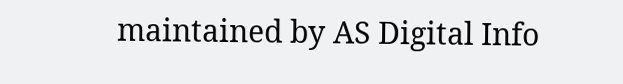maintained by AS Digital Info